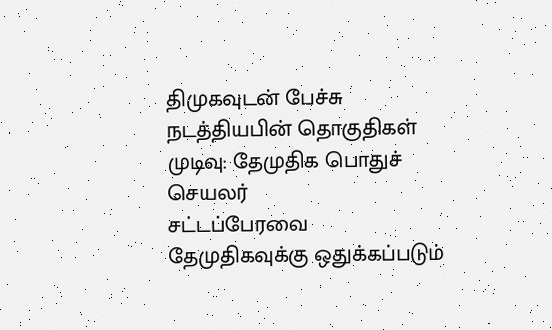திமுகவுடன் பேச்சு நடத்தியபின் தொகுதிகள் முடிவு: தேமுதிக பொதுச் செயலர்
சட்டப்பேரவை தேமுதிகவுக்கு ஒதுக்கப்படும்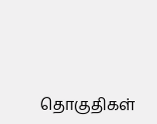தொகுதிகள்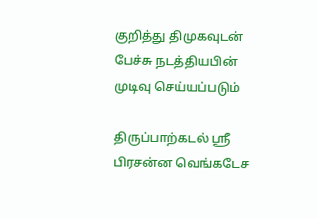குறித்து திமுகவுடன் பேச்சு நடத்தியபின் முடிவு செய்யப்படும்

திருப்பாற்கடல் ஸ்ரீ பிரசன்ன வெங்கடேச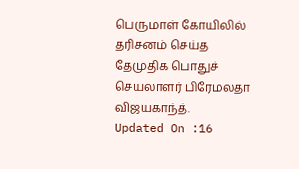பெருமாள் கோயிலில் தரிசனம் செய்த தேமுதிக பொதுச் செயலாளர் பிரேமலதா விஜயகாந்த்.
Updated On :16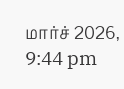மார்ச் 2026, 9:44 pm